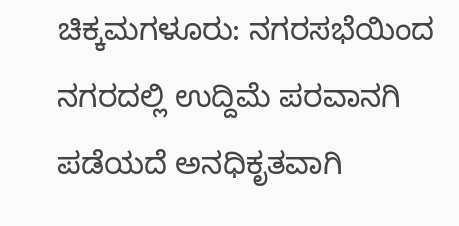ಚಿಕ್ಕಮಗಳೂರು: ನಗರಸಭೆಯಿಂದ ನಗರದಲ್ಲಿ ಉದ್ದಿಮೆ ಪರವಾನಗಿ ಪಡೆಯದೆ ಅನಧಿಕೃತವಾಗಿ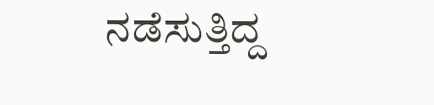ನಡೆಸುತ್ತಿದ್ದ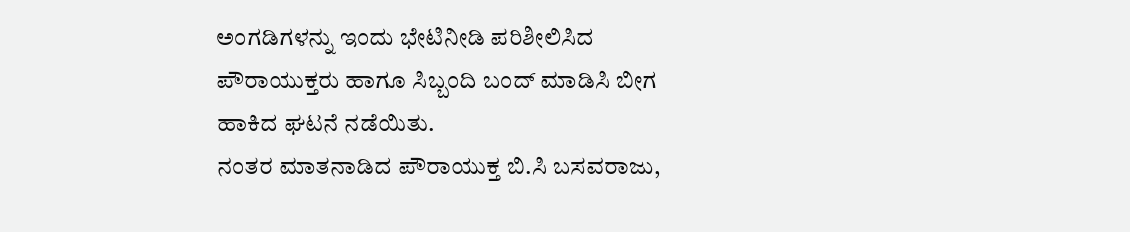ಅಂಗಡಿಗಳನ್ನು ಇಂದು ಭೇಟಿನೀಡಿ ಪರಿಶೀಲಿಸಿದ ಪೌರಾಯುಕ್ತರು ಹಾಗೂ ಸಿಬ್ಬಂದಿ ಬಂದ್ ಮಾಡಿಸಿ ಬೀಗ ಹಾಕಿದ ಘಟನೆ ನಡೆಯಿತು.
ನಂತರ ಮಾತನಾಡಿದ ಪೌರಾಯುಕ್ತ ಬಿ.ಸಿ ಬಸವರಾಜು,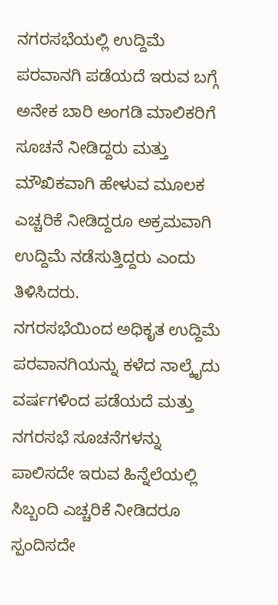ನಗರಸಭೆಯಲ್ಲಿ ಉದ್ದಿಮೆ ಪರವಾನಗಿ ಪಡೆಯದೆ ಇರುವ ಬಗ್ಗೆ ಅನೇಕ ಬಾರಿ ಅಂಗಡಿ ಮಾಲಿಕರಿಗೆ ಸೂಚನೆ ನೀಡಿದ್ದರು ಮತ್ತು ಮೌಖಿಕವಾಗಿ ಹೇಳುವ ಮೂಲಕ ಎಚ್ಚರಿಕೆ ನೀಡಿದ್ದರೂ ಅಕ್ರಮವಾಗಿ ಉದ್ದಿಮೆ ನಡೆಸುತ್ತಿದ್ದರು ಎಂದು ತಿಳಿಸಿದರು.
ನಗರಸಭೆಯಿಂದ ಅಧಿಕೃತ ಉದ್ದಿಮೆ ಪರವಾನಗಿಯನ್ನು ಕಳೆದ ನಾಲ್ಕೈದು ವರ್ಷಗಳಿಂದ ಪಡೆಯದೆ ಮತ್ತು ನಗರಸಭೆ ಸೂಚನೆಗಳನ್ನು ಪಾಲಿಸದೇ ಇರುವ ಹಿನ್ನೆಲೆಯಲ್ಲಿ ಸಿಬ್ಬಂದಿ ಎಚ್ಚರಿಕೆ ನೀಡಿದರೂ ಸ್ಪಂದಿಸದೇ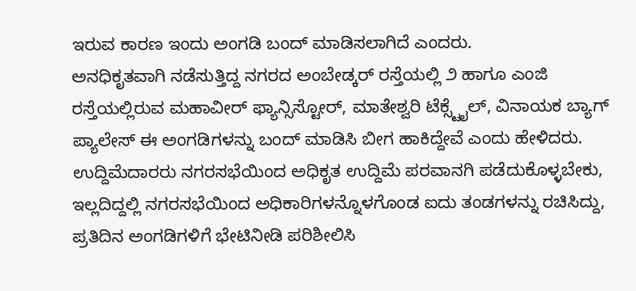ಇರುವ ಕಾರಣ ಇಂದು ಅಂಗಡಿ ಬಂದ್ ಮಾಡಿಸಲಾಗಿದೆ ಎಂದರು.
ಅನಧಿಕೃತವಾಗಿ ನಡೆಸುತ್ತಿದ್ದ ನಗರದ ಅಂಬೇಡ್ಕರ್ ರಸ್ತೆಯಲ್ಲಿ ೨ ಹಾಗೂ ಎಂಜಿ ರಸ್ತೆಯಲ್ಲಿರುವ ಮಹಾವೀರ್ ಫ್ಯಾನ್ಸಿಸ್ಟೋರ್, ಮಾತೇಶ್ವರಿ ಟೆಕ್ಸ್ಟೈಲ್, ವಿನಾಯಕ ಬ್ಯಾಗ್ ಪ್ಯಾಲೇಸ್ ಈ ಅಂಗಡಿಗಳನ್ನು ಬಂದ್ ಮಾಡಿಸಿ ಬೀಗ ಹಾಕಿದ್ದೇವೆ ಎಂದು ಹೇಳಿದರು.
ಉದ್ದಿಮೆದಾರರು ನಗರಸಭೆಯಿಂದ ಅಧಿಕೃತ ಉದ್ದಿಮೆ ಪರವಾನಗಿ ಪಡೆದುಕೊಳ್ಳಬೇಕು, ಇಲ್ಲದಿದ್ದಲ್ಲಿ ನಗರಸಭೆಯಿಂದ ಅಧಿಕಾರಿಗಳನ್ನೊಳಗೊಂಡ ಐದು ತಂಡಗಳನ್ನು ರಚಿಸಿದ್ದು, ಪ್ರತಿದಿನ ಅಂಗಡಿಗಳಿಗೆ ಭೇಟಿನೀಡಿ ಪರಿಶೀಲಿಸಿ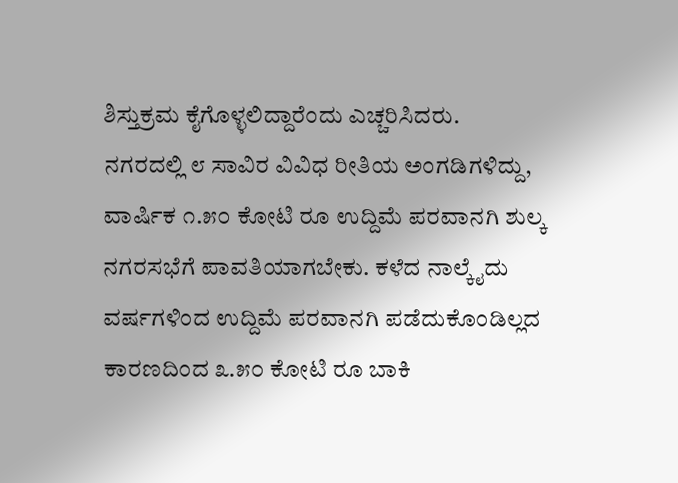ಶಿಸ್ತುಕ್ರಮ ಕೈಗೊಳ್ಳಲಿದ್ದಾರೆಂದು ಎಚ್ಚರಿಸಿದರು.
ನಗರದಲ್ಲಿ ೮ ಸಾವಿರ ವಿವಿಧ ರೀತಿಯ ಅಂಗಡಿಗಳಿದ್ದು, ವಾರ್ಷಿಕ ೧.೫೦ ಕೋಟಿ ರೂ ಉದ್ದಿಮೆ ಪರವಾನಗಿ ಶುಲ್ಕ ನಗರಸಭೆಗೆ ಪಾವತಿಯಾಗಬೇಕು. ಕಳೆದ ನಾಲ್ಕೈದು ವರ್ಷಗಳಿಂದ ಉದ್ದಿಮೆ ಪರವಾನಗಿ ಪಡೆದುಕೊಂಡಿಲ್ಲದ ಕಾರಣದಿಂದ ೩.೫೦ ಕೋಟಿ ರೂ ಬಾಕಿ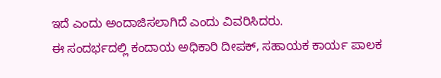ಇದೆ ಎಂದು ಅಂದಾಜಿಸಲಾಗಿದೆ ಎಂದು ವಿವರಿಸಿದರು.
ಈ ಸಂದರ್ಭದಲ್ಲಿ ಕಂದಾಯ ಅಧಿಕಾರಿ ದೀಪಕ್, ಸಹಾಯಕ ಕಾರ್ಯ ಪಾಲಕ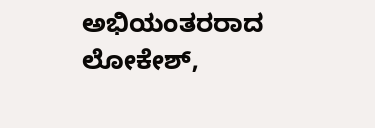ಅಭಿಯಂತರರಾದ ಲೋಕೇಶ್,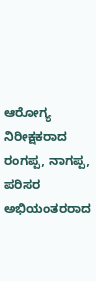ಆರೋಗ್ಯ ನಿರೀಕ್ಷಕರಾದ ರಂಗಪ್ಪ, ನಾಗಪ್ಪ, ಪರಿಸರ ಅಭಿಯಂತರರಾದ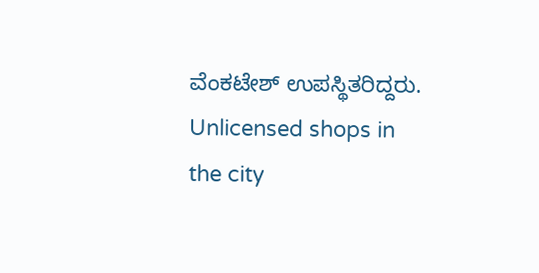ವೆಂಕಟೇಶ್ ಉಪಸ್ಥಿತರಿದ್ದರು.
Unlicensed shops in the city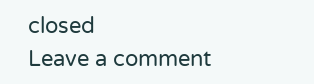closed
Leave a comment